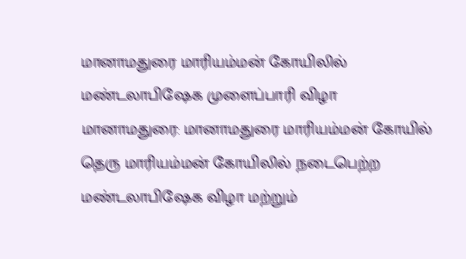மானாமதுரை மாரியம்மன் கோயிலில் மண்டலாபிஷேக முளைப்பாரி விழா
மானாமதுரை: மானாமதுரை மாரியம்மன் கோயில் தெரு மாரியம்மன் கோயிலில் நடைபெற்ற மண்டலாபிஷேக விழா மற்றும்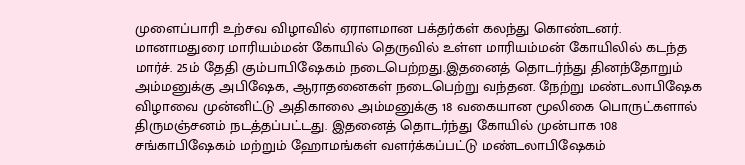முளைப்பாரி உற்சவ விழாவில் ஏராளமான பக்தர்கள் கலந்து கொண்டனர்.
மானாமதுரை மாரியம்மன் கோயில் தெருவில் உள்ள மாரியம்மன் கோயிலில் கடந்த மார்ச். 25ம் தேதி கும்பாபிஷேகம் நடைபெற்றது.இதனைத் தொடர்ந்து தினந்தோறும் அம்மனுக்கு அபிஷேக, ஆராதனைகள் நடைபெற்று வந்தன. நேற்று மண்டலாபிஷேக விழாவை முன்னிட்டு அதிகாலை அம்மனுக்கு 18 வகையான மூலிகை பொருட்களால் திருமஞ்சனம் நடத்தப்பட்டது. இதனைத் தொடர்ந்து கோயில் முன்பாக 108 சங்காபிஷேகம் மற்றும் ஹோமங்கள் வளர்க்கப்பட்டு மண்டலாபிஷேகம்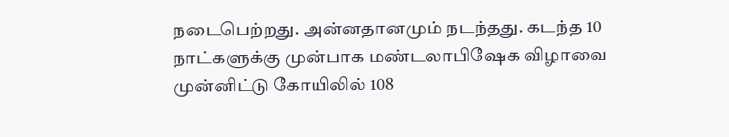நடைபெற்றது. அன்னதானமும் நடந்தது. கடந்த 10 நாட்களுக்கு முன்பாக மண்டலாபிஷேக விழாவை முன்னிட்டு கோயிலில் 108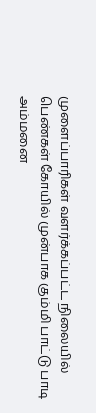முளைப்பாரிகள் வளர்க்கப்பட்ட நிலையில் பெண்கள் கோயில் முன்பாக கும்மி பாட்டு பாடி அம்மனை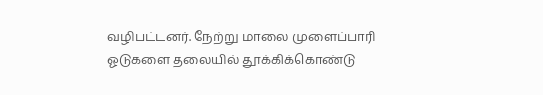வழிபட்டனர். நேற்று மாலை முளைப்பாரி ஓடுகளை தலையில் தூக்கிக்கொண்டு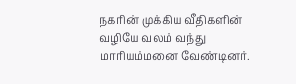நகரின் முக்கிய வீதிகளின் வழியே வலம் வந்து மாரியம்மனை வேண்டினர்.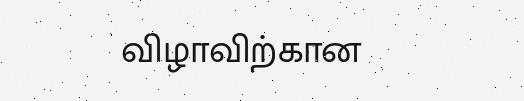விழாவிற்கான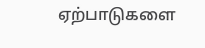ஏற்பாடுகளை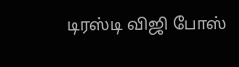டிரஸ்டி விஜி போஸ்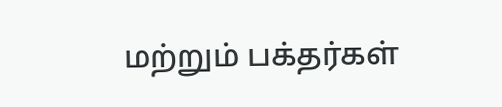மற்றும் பக்தர்கள்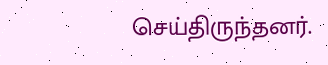செய்திருந்தனர்.